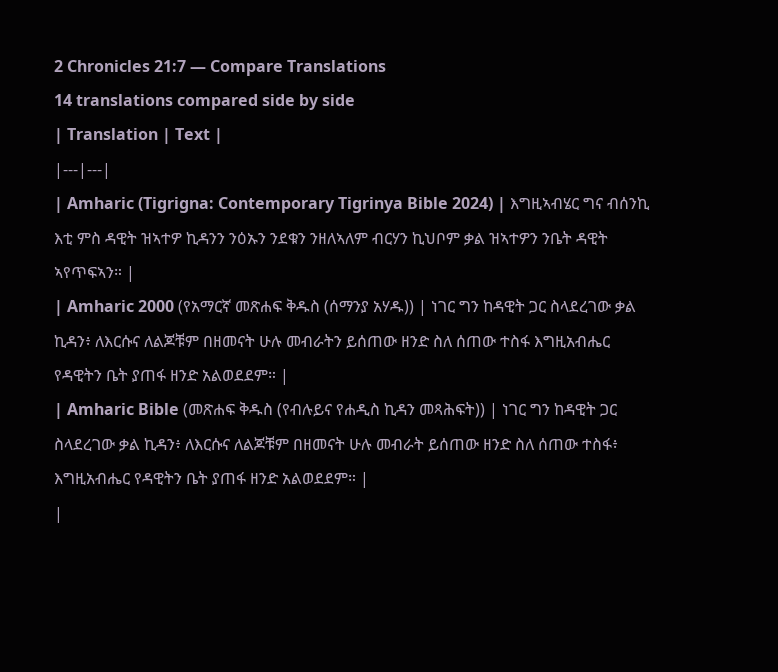2 Chronicles 21:7 — Compare Translations
14 translations compared side by side
| Translation | Text |
|---|---|
| Amharic (Tigrigna: Contemporary Tigrinya Bible 2024) | እግዚኣብሄር ግና ብሰንኪ እቲ ምስ ዳዊት ዝኣተዎ ኪዳንን ንዕኡን ንደቁን ንዘለኣለም ብርሃን ኪህቦም ቃል ዝኣተዎን ንቤት ዳዊት ኣየጥፍኣን። |
| Amharic 2000 (የአማርኛ መጽሐፍ ቅዱስ (ሰማንያ አሃዱ)) | ነገር ግን ከዳዊት ጋር ስላደረገው ቃል ኪዳን፥ ለእርሱና ለልጆቹም በዘመናት ሁሉ መብራትን ይሰጠው ዘንድ ስለ ሰጠው ተስፋ እግዚአብሔር የዳዊትን ቤት ያጠፋ ዘንድ አልወደደም። |
| Amharic Bible (መጽሐፍ ቅዱስ (የብሉይና የሐዲስ ኪዳን መጻሕፍት)) | ነገር ግን ከዳዊት ጋር ስላደረገው ቃል ኪዳን፥ ለእርሱና ለልጆቹም በዘመናት ሁሉ መብራት ይሰጠው ዘንድ ስለ ሰጠው ተስፋ፥ እግዚአብሔር የዳዊትን ቤት ያጠፋ ዘንድ አልወደደም። |
|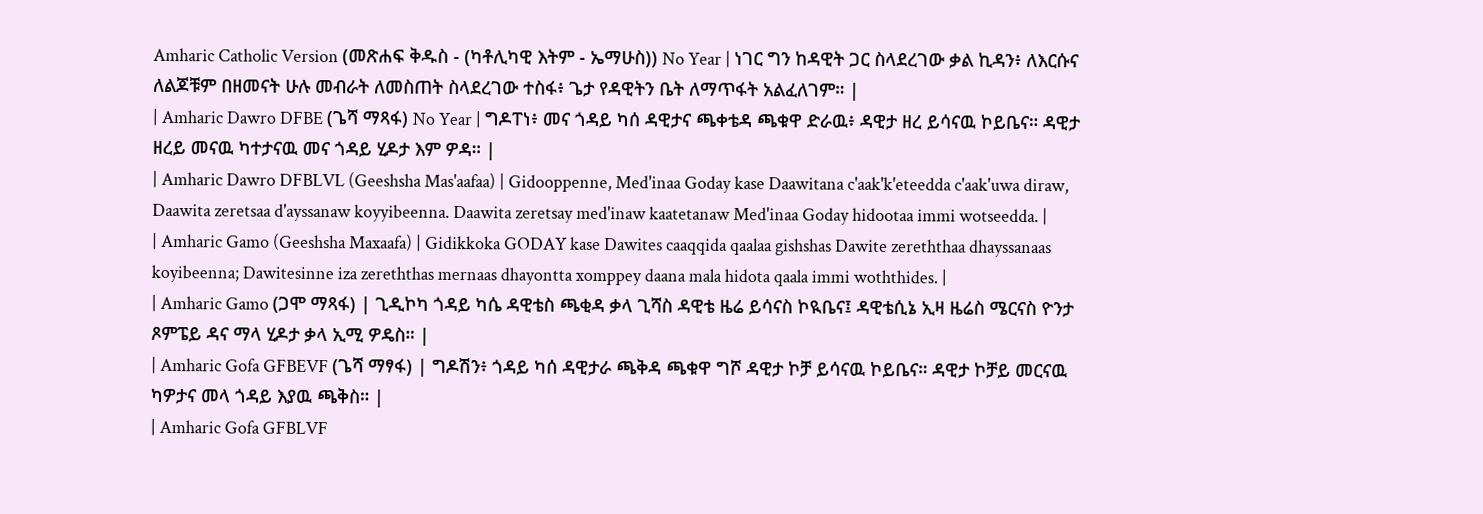Amharic Catholic Version (መጽሐፍ ቅዱስ - (ካቶሊካዊ እትም - ኤማሁስ)) No Year | ነገር ግን ከዳዊት ጋር ስላደረገው ቃል ኪዳን፥ ለእርሱና ለልጆቹም በዘመናት ሁሉ መብራት ለመስጠት ስላደረገው ተስፋ፥ ጌታ የዳዊትን ቤት ለማጥፋት አልፈለገም። |
| Amharic Dawro DFBE (ጌሻ ማጻፋ) No Year | ግዶፐነ፥ መና ጎዳይ ካሰ ዳዊታና ጫቀቴዳ ጫቁዋ ድራዉ፥ ዳዊታ ዘረ ይሳናዉ ኮይቤና። ዳዊታ ዘረይ መናዉ ካተታናዉ መና ጎዳይ ሂዶታ እም ዎዳ። |
| Amharic Dawro DFBLVL (Geeshsha Mas'aafaa) | Gidooppenne, Med'inaa Goday kase Daawitana c'aak'k'eteedda c'aak'uwa diraw, Daawita zeretsaa d'ayssanaw koyyibeenna. Daawita zeretsay med'inaw kaatetanaw Med'inaa Goday hidootaa immi wotseedda. |
| Amharic Gamo (Geeshsha Maxaafa) | Gidikkoka GODAY kase Dawites caaqqida qaalaa gishshas Dawite zereththaa dhayssanaas koyibeenna; Dawitesinne iza zereththas mernaas dhayontta xomppey daana mala hidota qaala immi woththides. |
| Amharic Gamo (ጋሞ ማጻፋ) | ጊዲኮካ ጎዳይ ካሴ ዳዊቴስ ጫቂዳ ቃላ ጊሻስ ዳዊቴ ዜሬ ይሳናስ ኮዪቤና፤ ዳዊቴሲኔ ኢዛ ዜሬስ ሜርናስ ዮንታ ጾምፔይ ዳና ማላ ሂዶታ ቃላ ኢሚ ዎዴስ። |
| Amharic Gofa GFBEVF (ጌሻ ማፃፋ) | ግዶሽን፥ ጎዳይ ካሰ ዳዊታራ ጫቅዳ ጫቁዋ ግሾ ዳዊታ ኮቻ ይሳናዉ ኮይቤና። ዳዊታ ኮቻይ መርናዉ ካዎታና መላ ጎዳይ እያዉ ጫቅስ። |
| Amharic Gofa GFBLVF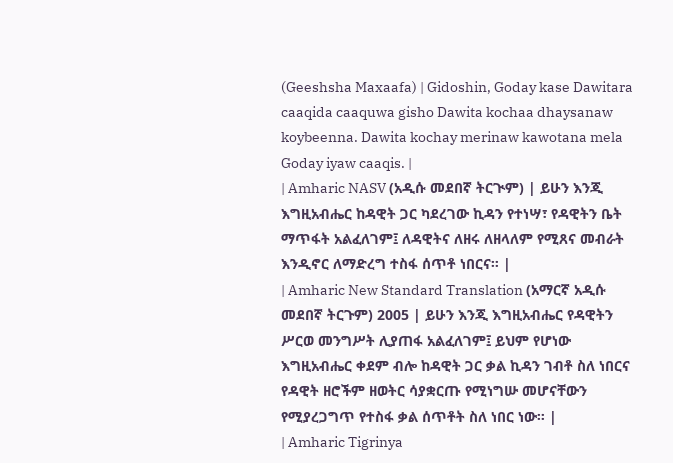(Geeshsha Maxaafa) | Gidoshin, Goday kase Dawitara caaqida caaquwa gisho Dawita kochaa dhaysanaw koybeenna. Dawita kochay merinaw kawotana mela Goday iyaw caaqis. |
| Amharic NASV (አዲሱ መደበኛ ትርጒም) | ይሁን እንጂ እግዚአብሔር ከዳዊት ጋር ካደረገው ኪዳን የተነሣ፣ የዳዊትን ቤት ማጥፋት አልፈለገም፤ ለዳዊትና ለዘሩ ለዘላለም የሚጸና መብራት እንዲኖር ለማድረግ ተስፋ ሰጥቶ ነበርና። |
| Amharic New Standard Translation (አማርኛ አዲሱ መደበኛ ትርጉም) 2005 | ይሁን እንጂ እግዚአብሔር የዳዊትን ሥርወ መንግሥት ሊያጠፋ አልፈለገም፤ ይህም የሆነው እግዚአብሔር ቀደም ብሎ ከዳዊት ጋር ቃል ኪዳን ገብቶ ስለ ነበርና የዳዊት ዘሮችም ዘወትር ሳያቋርጡ የሚነግሡ መሆናቸውን የሚያረጋግጥ የተስፋ ቃል ሰጥቶት ስለ ነበር ነው። |
| Amharic Tigrinya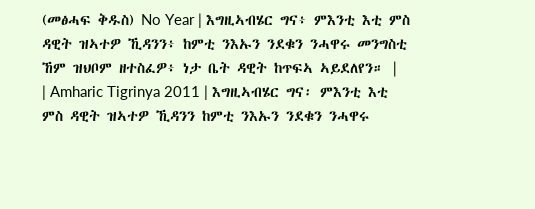(መፅሓፍ ቅዱስ) No Year | እግዚኣብሄር ግና፥ ምእንቲ እቲ ምስ ዳዊት ዝኣተዎ ኺዳንን፥ ከምቲ ንእኡን ንደቁን ንሓዋሩ መንግስቲ ኸም ዝህቦም ዘተስፈዎ፥ ነታ ቤት ዳዊት ከጥፍኣ ኣይደለየን። |
| Amharic Tigrinya 2011 | እግዚኣብሄር ግና፡ ምእንቲ እቲ ምስ ዳዊት ዝኣተዎ ኺዳንን ከምቲ ንእኡን ንደቁን ንሓዋሩ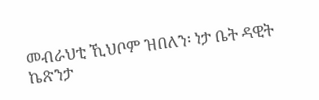መብራህቲ ኺህቦም ዝበለን፡ ነታ ቤት ዳዊት ኬጽንታ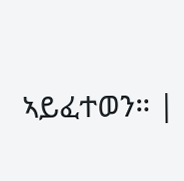ኣይፈተወን። |